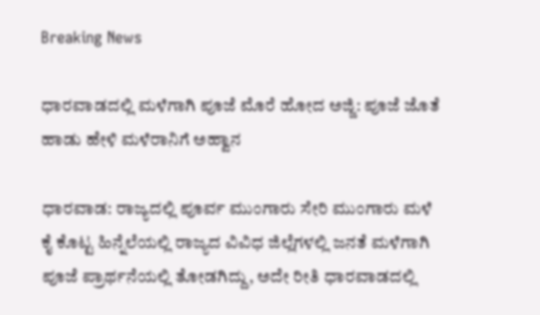Breaking News

ಧಾರವಾಡದಲ್ಲಿ ಮಳೆಗಾಗಿ ಪೂಜೆ ಮೊರೆ ಹೋದ ಅಜ್ಜಿ: ಪೂಜೆ ಜೊತೆ ಹಾಡು ಹೇಳಿ ಮಳೆರಾನಿಗೆ ಅಹ್ವಾನ

ಧಾರವಾಡ: ರಾಜ್ಯದಲ್ಲಿ ಪೂರ್ವ ಮುಂಗಾರು ಸೇರಿ ಮುಂಗಾರು ಮಳೆ ಕೈ ಕೊಟ್ಟ ಹಿನ್ನೆಲೆಯಲ್ಲಿ ರಾಜ್ಯದ ವಿವಿಧ ಜಿಲ್ಲೆಗಳಲ್ಲಿ ಜನತೆ ಮಳೆಗಾಗಿ ಪೂಜೆ ಪ್ರಾರ್ಥನೆಯಲ್ಲಿ ತೋಡಗಿದ್ದು, ಅದೇ ರೀತಿ ಧಾರವಾಡದಲ್ಲಿ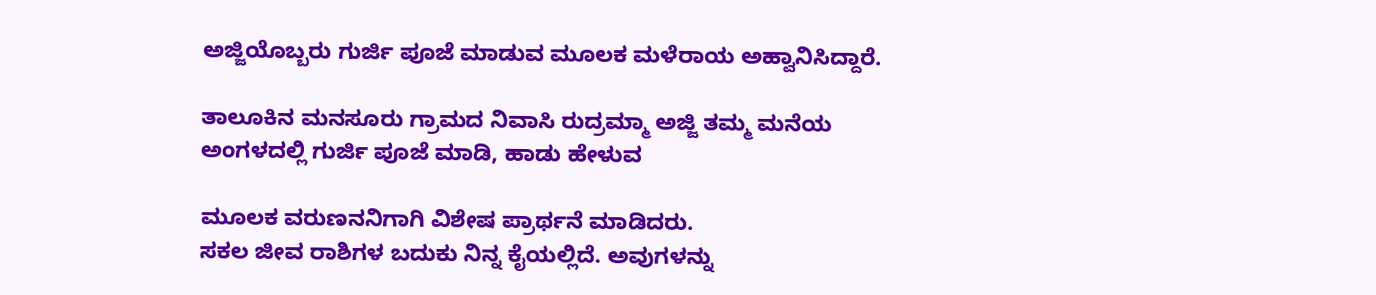ಅಜ್ಜಿಯೊಬ್ಬರು ಗುರ್ಜಿ ಪೂಜೆ ಮಾಡುವ ಮೂಲಕ ಮಳೆರಾಯ ಅಹ್ವಾನಿಸಿದ್ದಾರೆ.

ತಾಲೂಕಿನ ಮನಸೂರು ಗ್ರಾಮದ ನಿವಾಸಿ ರುದ್ರಮ್ಮಾ ಅಜ್ಜಿ ತಮ್ಮ ಮನೆಯ ಅಂಗಳದಲ್ಲಿ ಗುರ್ಜಿ ಪೂಜೆ ಮಾಡಿ, ಹಾಡು ಹೇಳುವ

ಮೂಲಕ ವರುಣನನಿಗಾಗಿ ವಿಶೇಷ ಪ್ರಾರ್ಥನೆ ಮಾಡಿದರು.
ಸಕಲ ಜೀವ ರಾಶಿಗಳ ಬದುಕು ನಿನ್ನ ಕೈಯಲ್ಲಿದೆ. ಅವುಗಳನ್ನು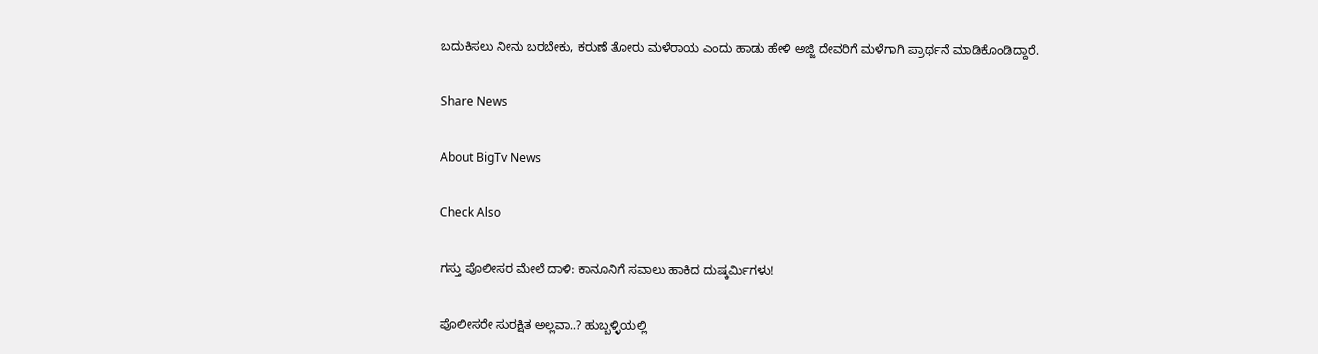ಬದುಕಿಸಲು ನೀನು ಬರಬೇಕು, ಕರುಣೆ ತೋರು ಮಳೆರಾಯ ಎಂದು ಹಾಡು ಹೇಳಿ ಅಜ್ಜಿ ದೇವರಿಗೆ ಮಳೆಗಾಗಿ ಪ್ರಾರ್ಥನೆ ಮಾಡಿಕೊಂಡಿದ್ದಾರೆ.

Share News

About BigTv News

Check Also

ಗಸ್ತು ಪೊಲೀಸರ ಮೇಲೆ ದಾಳಿ: ಕಾನೂನಿಗೆ ಸವಾಲು ಹಾಕಿದ ದುಷ್ಕರ್ಮಿಗಳು!

ಪೊಲೀಸರೇ ಸುರಕ್ಷಿತ ಅಲ್ಲವಾ..? ಹುಬ್ಬಳ್ಳಿಯಲ್ಲಿ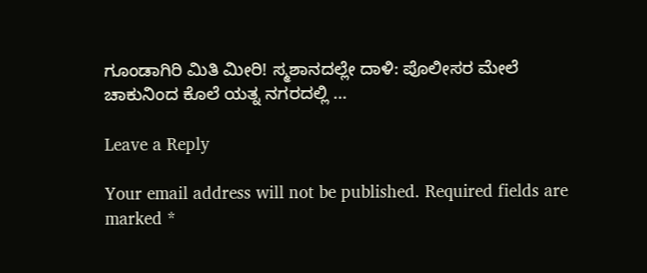ಗೂಂಡಾಗಿರಿ ಮಿತಿ ಮೀರಿ! ಸ್ಮಶಾನದಲ್ಲೇ ದಾಳಿ: ಪೊಲೀಸರ ಮೇಲೆ ಚಾಕುನಿಂದ ಕೊಲೆ ಯತ್ನ ನಗರದಲ್ಲಿ …

Leave a Reply

Your email address will not be published. Required fields are marked *